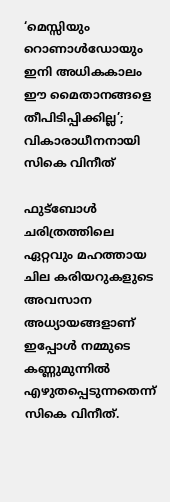‘മെസ്സിയും റൊണാൾഡോയും ഇനി അധികകാലം ഈ മൈതാനങ്ങളെ തീപിടിപ്പിക്കില്ല’; വികാരാധീനനായി സികെ വിനീത്

ഫുട്ബോൾ ചരിത്രത്തിലെ ഏറ്റവും മഹത്തായ ചില കരിയറുകളുടെ അവസാന അധ്യായങ്ങളാണ് ഇപ്പോൾ നമ്മുടെ കണ്ണുമുന്നിൽ എഴുതപ്പെടുന്നതെന്ന് സികെ വിനീത്.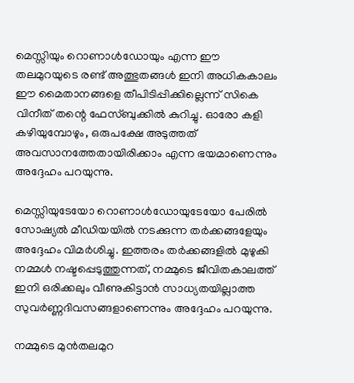മെസ്സിയും റൊണാൾഡോയും എന്ന ഈ തലമുറയുടെ രണ്ട് അത്ഭുതങ്ങൾ ഇനി അധികകാലം ഈ മൈതാനങ്ങളെ തീപിടിപ്പിക്കില്ലെന്ന് സികെ വിനീത് തന്റെ ഫേസ്ബുക്കിൽ കുറിച്ചു. ഓരോ കളി കഴിയുമ്പോഴും, ഒരുപക്ഷേ അടുത്തത് അവസാനത്തേതായിരിക്കാം എന്ന ഭയമാണെന്നും അദ്ദേഹം പറയുന്നു.

മെസ്സിയുടേയോ റൊണാൾഡോയുടേയോ പേരിൽ സോഷ്യൽ മീ‍‍‍ഡിയയിൽ നടക്കുന്ന തർക്കങ്ങളേയും അദ്ദേഹം വിമർശിച്ചു. ഇത്തരം തർക്കങ്ങളിൽ മുഴുകി നമ്മൾ നഷ്ടപ്പെടുത്തുന്നത്, നമ്മുടെ ജീവിതകാലത്ത് ഇനി ഒരിക്കലും വീണുകിട്ടാൻ സാധ്യതയില്ലാത്ത സുവർണ്ണദിവസങ്ങളാണെന്നും അദ്ദേഹം പറയുന്നു.

നമ്മുടെ മുൻതലമുറ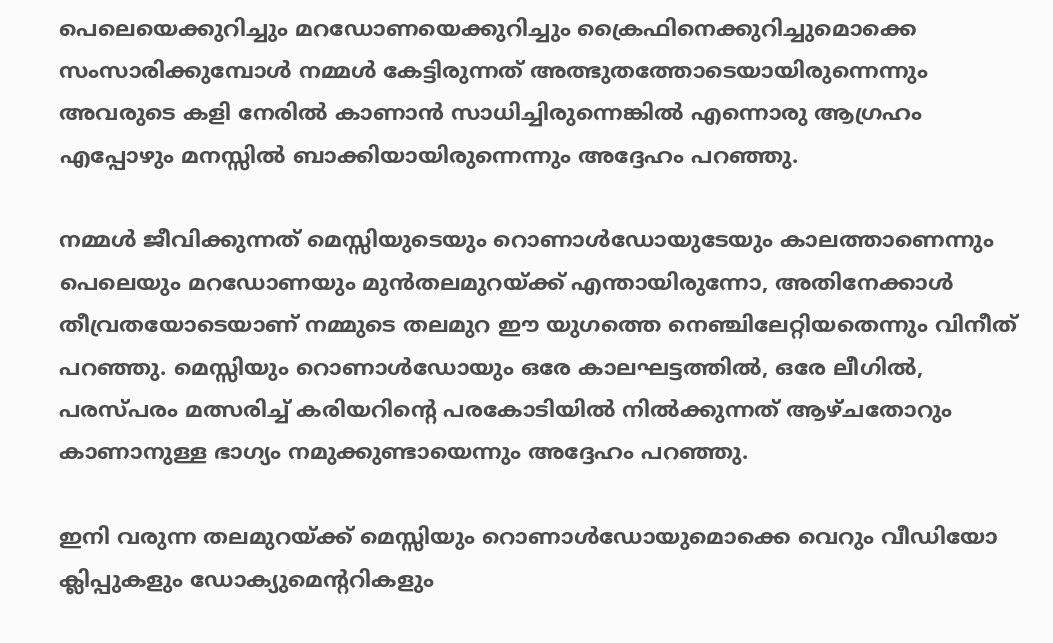പെലെയെക്കുറിച്ചും മറഡോണയെക്കുറിച്ചും ക്രൈഫിനെക്കുറിച്ചുമൊക്കെ സംസാരിക്കുമ്പോൾ നമ്മൾ കേട്ടിരുന്നത് അത്ഭുതത്തോടെയായിരുന്നെന്നും അവരുടെ കളി നേരിൽ കാണാൻ സാധിച്ചിരുന്നെങ്കിൽ എന്നൊരു ആഗ്രഹം എപ്പോഴും മനസ്സിൽ ബാക്കിയായിരുന്നെന്നും അദ്ദേഹം പറഞ്ഞു.

നമ്മൾ ജീവിക്കുന്നത് മെസ്സിയുടെയും റൊണാൾഡോയുടേയും കാലത്താണെന്നും പെലെയും മറഡോണയും മുൻതലമുറയ്ക്ക് എന്തായിരുന്നോ, അതിനേക്കാൾ തീവ്രതയോടെയാണ് നമ്മുടെ തലമുറ ഈ യുഗത്തെ നെഞ്ചിലേറ്റിയതെന്നും വിനീത് പറഞ്ഞു. മെസ്സിയും റൊണാൾഡോയും ഒരേ കാലഘട്ടത്തിൽ, ഒരേ ലീഗിൽ, പരസ്പരം മത്സരിച്ച് കരിയറിന്റെ പരകോടിയിൽ നിൽക്കുന്നത് ആഴ്ചതോറും കാണാനുള്ള ഭാഗ്യം നമുക്കുണ്ടായെന്നും അദ്ദേഹം പറഞ്ഞു.

ഇനി വരുന്ന തലമുറയ്ക്ക് മെസ്സിയും റൊണാൾഡോയുമൊക്കെ വെറും വീഡിയോ ക്ലിപ്പുകളും ഡോക്യുമെന്ററികളും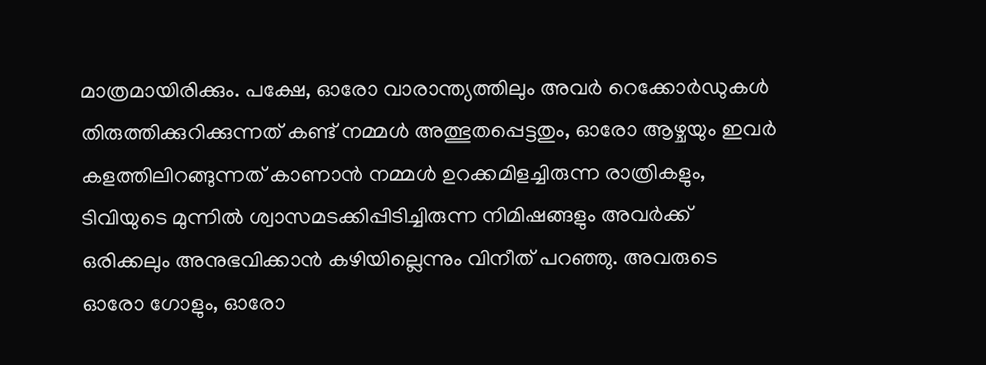മാത്രമായിരിക്കും. പക്ഷേ, ഓരോ വാരാന്ത്യത്തിലും അവർ റെക്കോർഡുകൾ തിരുത്തിക്കുറിക്കുന്നത് കണ്ട് നമ്മൾ അത്ഭുതപ്പെട്ടതും, ഓരോ ആഴ്ചയും ഇവർ കളത്തിലിറങ്ങുന്നത് കാണാൻ നമ്മൾ ഉറക്കമിളച്ചിരുന്ന രാത്രികളും, ടിവിയുടെ മുന്നിൽ ശ്വാസമടക്കിപ്പിടിച്ചിരുന്ന നിമിഷങ്ങളും അവർക്ക് ഒരിക്കലും അനുഭവിക്കാൻ കഴിയില്ലെന്നും വിനീത് പറഞ്ഞു. അവരുടെ ഓരോ ഗോളും, ഓരോ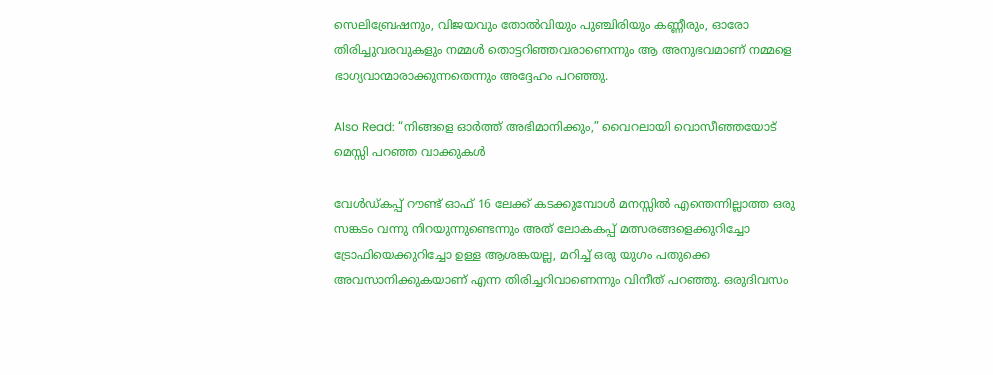സെലിബ്രേഷനും, വിജയവും തോൽവിയും പുഞ്ചിരിയും കണ്ണീരും, ഓരോ തിരിച്ചുവരവുകളും നമ്മൾ തൊട്ടറിഞ്ഞവരാണെന്നും ആ അനുഭവമാണ് നമ്മളെ ഭാഗ്യവാന്മാരാക്കുന്നതെന്നും അദ്ദേഹം പറഞ്ഞു.

Also Read: “നിങ്ങളെ ഓർത്ത് അഭിമാനിക്കും,” വൈറലായി വൊസീഞ്ഞയോട് മെസ്സി പറഞ്ഞ വാക്കുകൾ

വേൾഡ്കപ്പ്‌ റൗണ്ട് ഓഫ് 16 ലേക്ക് കടക്കുമ്പോൾ മനസ്സിൽ എന്തെന്നില്ലാത്ത ഒരു സങ്കടം വന്നു നിറയുന്നുണ്ടെന്നും അത് ലോകകപ്പ് മത്സരങ്ങളെക്കുറിച്ചോ ട്രോഫിയെക്കുറിച്ചോ ഉള്ള ആശങ്കയല്ല, മറിച്ച് ഒരു യുഗം പതുക്കെ അവസാനിക്കുകയാണ് എന്ന തിരിച്ചറിവാണെന്നും വിനീത് പറഞ്ഞു. ഒരുദിവസം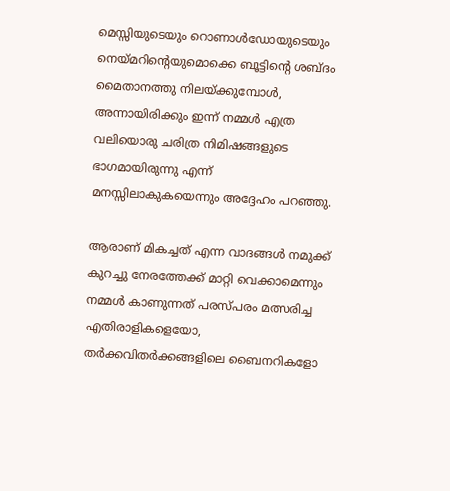മെസ്സിയുടെയും റൊണാൾഡോയുടെയും നെയ്മറിന്റെയുമൊക്കെ ബൂട്ടിന്റെ ശബ്ദം മൈതാനത്തു നിലയ്ക്കുമ്പോൾ, അന്നായിരിക്കും ഇന്ന് നമ്മൾ എത്ര വലിയൊരു ചരിത്ര നിമിഷങ്ങളുടെ ഭാഗമായിരുന്നു എന്ന് മനസ്സിലാകുകയെന്നും അദ്ദേഹം പറഞ്ഞു.

ആരാണ് മികച്ചത് എന്ന വാദങ്ങൾ നമുക്ക് കുറച്ചു നേരത്തേക്ക് മാറ്റി വെക്കാമെന്നും നമ്മൾ കാണുന്നത് പരസ്പരം മത്സരിച്ച എതിരാളികളെയോ, തർക്കവിതർക്കങ്ങളിലെ ബൈനറികളോ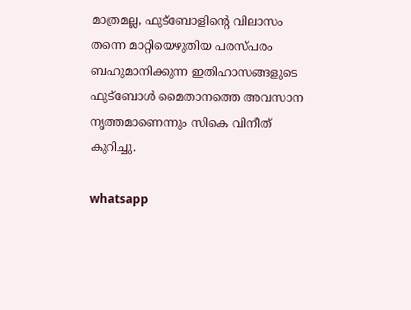മാത്രമല്ല, ഫുട്ബോളിന്റെ വിലാസം തന്നെ മാറ്റിയെഴുതിയ പരസ്പരം ബഹുമാനിക്കുന്ന ഇതിഹാസങ്ങളുടെ ഫുട്ബോൾ മൈതാനത്തെ അവസാന നൃത്തമാണെന്നും സികെ വിനീത് കുറിച്ചു.

whatsapp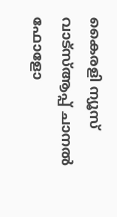കൈരളി ന്യൂസ് വാട്‌സ്ആപ്പ് ചാനല്‍ ഫോളോ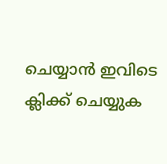ചെയ്യാന്‍ ഇവിടെ ക്ലിക്ക് ചെയ്യുക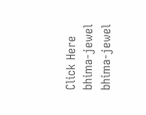Click Here
bhima-jewel
bhima-jewel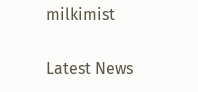milkimist

Latest News